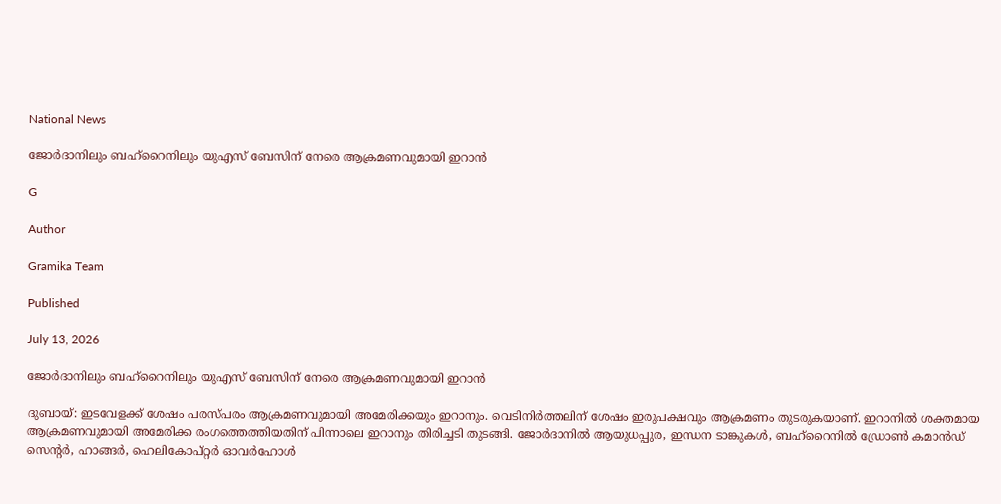National News

ജോർദാനിലും ബഹ്റൈനിലും യുഎസ് ബേസിന് നേരെ ആക്രമണവുമായി ഇറാൻ

G

Author

Gramika Team

Published

July 13, 2026

ജോർദാനിലും ബഹ്റൈനിലും യുഎസ് ബേസിന് നേരെ ആക്രമണവുമായി ഇറാൻ

ദുബായ്: ഇടവേളക്ക് ശേഷം പരസ്പരം ആക്രമണവുമായി അമേരിക്കയും ഇറാനും. വെടിനിർത്തലിന് ശേഷം ഇരുപക്ഷവും ആക്രമണം തുടരുകയാണ്. ഇറാനിൽ ശക്തമായ ആക്രമണവുമായി അമേരിക്ക രംഗത്തെത്തിയതിന് പിന്നാലെ ഇറാനും തിരിച്ചടി തുടങ്ങി. ജോർദാനിൽ ആയുധപ്പുര, ഇന്ധന ടാങ്കുകൾ, ബഹ്‌റൈനിൽ ഡ്രോൺ കമാൻഡ് സെന്റർ, ഹാങ്ങർ, ഹെലികോപ്റ്റർ ഓവർഹോൾ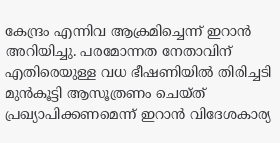കേന്ദ്രം എന്നിവ ആക്രമിച്ചെന്ന് ഇറാൻ അറിയിച്ചു. പരമോന്നത നേതാവിന് എതിരെയുള്ള വധ ഭീഷണിയിൽ തിരിച്ചടി മുൻകൂട്ടി ആസൂത്രണം ചെയ്ത് പ്രഖ്യാപിക്കണമെന്ന് ഇറാൻ വിദേശകാര്യ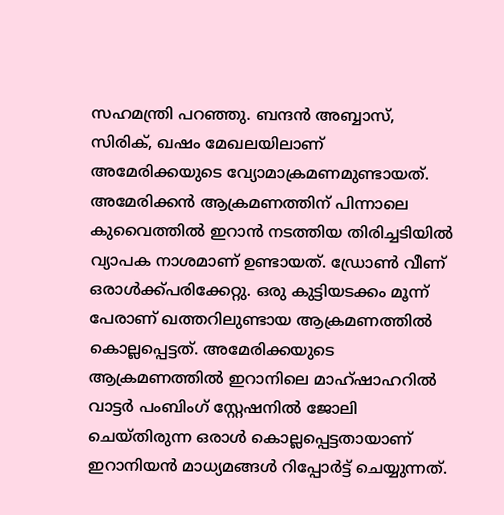സഹമന്ത്രി പറഞ്ഞു. ബന്ദൻ അബ്ബാസ്, സിരിക്, ഖഷം മേഖലയിലാണ് അമേരിക്കയുടെ വ്യോമാക്രമണമുണ്ടായത്. അമേരിക്കൻ ആക്രമണത്തിന് പിന്നാലെ കുവൈത്തിൽ ഇറാൻ നടത്തിയ തിരിച്ചടിയിൽ വ്യാപക നാശമാണ് ഉണ്ടായത്. ഡ്രോണ്‍ വീണ് ഒരാൾക്ക്പരിക്കേറ്റു. ഒരു കുട്ടിയടക്കം മൂന്ന് പേരാണ് ഖത്തറിലുണ്ടായ ആക്രമണത്തിൽ കൊല്ലപ്പെട്ടത്. അമേരിക്കയുടെ ആക്രമണത്തിൽ ഇറാനിലെ മാഹ്ഷാഹറിൽ വാട്ടർ പംബിംഗ് സ്റ്റേഷനിൽ ജോലി ചെയ്തിരുന്ന ഒരാൾ കൊല്ലപ്പെട്ടതായാണ് ഇറാനിയൻ മാധ്യമങ്ങൾ റിപ്പോർട്ട് ചെയ്യുന്നത്.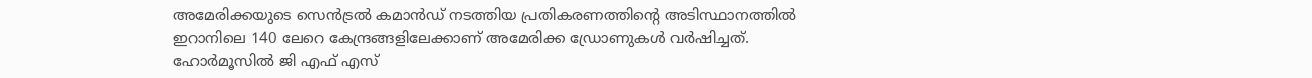അമേരിക്കയുടെ സെൻട്രൽ കമാൻഡ് നടത്തിയ പ്രതികരണത്തിന്റെ അടിസ്ഥാനത്തിൽ ഇറാനിലെ 140 ലേറെ കേന്ദ്രങ്ങളിലേക്കാണ് അമേരിക്ക ഡ്രോണുകൾ വർഷിച്ചത്. ഹോർമൂസിൽ ജി എഫ് എസ്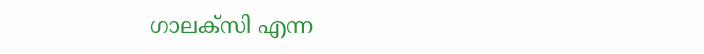ഗാലക്സി എന്ന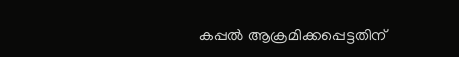കപ്പൽ ആക്രമിക്കപ്പെട്ടതിന്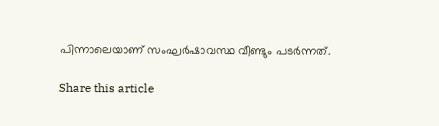പിന്നാലെയാണ് സംഘർഷാവസ്ഥ വീണ്ടും പടർന്നത്.

Share this article